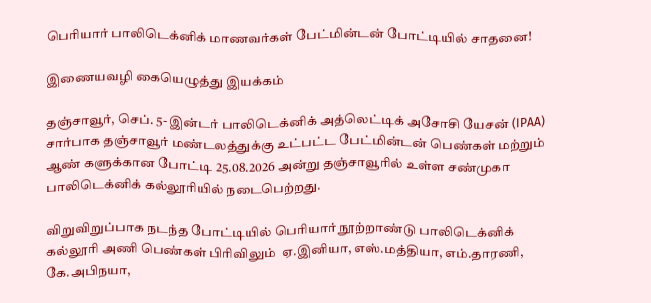பெரியார் பாலிடெக்னிக் மாணவர்கள் பேட்மின்டன் போட்டியில் சாதனை!

இணையவழி கையெழுத்து இயக்கம்

தஞ்சாவூர், செப். 5- இன்டர் பாலிடெக்னிக் அத்லெட்டிக் அசோசி யேசன் (IPAA) சார்பாக தஞ்சாவூர் மண்டலத்துக்கு உட்பட்ட பேட்மின்டன் பெண்கள் மற்றும் ஆண் களுக்கான போட்டி 25.08.2026 அன்று தஞ்சாவூரில் உள்ள சண்முகா பாலிடெக்னிக் கல்லூரியில் நடைபெற்றது.

விறுவிறுப்பாக நடந்த போட்டியில் பெரியார் நூற்றாண்டு பாலிடெக்னிக் கல்லூரி அணி பெண்கள் பிரிவிலும்  ஏ.இனியா, எஸ்.மத்தியா, எம்.தாரணி, கே.அபிநயா,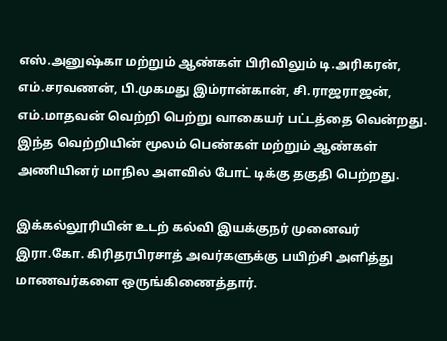எஸ்.அனுஷ்கா மற்றும் ஆண்கள் பிரிவிலும் டி.அரிகரன், எம்.சரவணன், பி.முகமது இம்ரான்கான், சி.ராஜராஜன், எம்.மாதவன் வெற்றி பெற்று வாகையர் பட்டத்தை வென்றது. இந்த வெற்றியின் மூலம் பெண்கள் மற்றும் ஆண்கள் அணியினர் மாநில அளவில் போட் டிக்கு தகுதி பெற்றது.

இக்கல்லூரியின் உடற் கல்வி இயக்குநர் முனைவர் இரா.கோ. கிரிதரபிரசாத் அவர்களுக்கு பயிற்சி அளித்து மாணவர்களை ஒருங்கிணைத்தார்.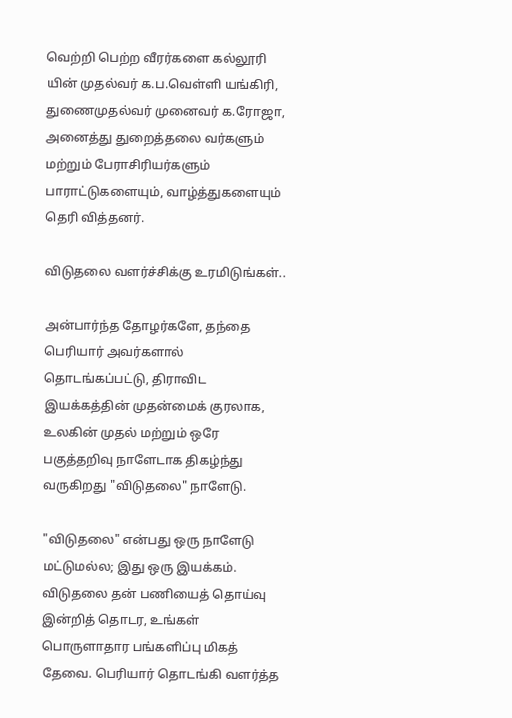வெற்றி பெற்ற வீரர்களை கல்லூரி யின் முதல்வர் க.ப.வெள்ளி யங்கிரி, துணைமுதல்வர் முனைவர் க.ரோஜா, அனைத்து துறைத்தலை வர்களும் மற்றும் பேராசிரியர்களும் பாராட்டுகளையும், வாழ்த்துகளையும் தெரி வித்தனர்.

விடுதலை வளர்ச்சிக்கு உரமிடுங்கள்..

அன்பார்ந்த தோழர்களே, தந்தை பெரியார் அவர்களால் தொடங்கப்பட்டு, திராவிட இயக்கத்தின் முதன்மைக் குரலாக, உலகின் முதல் மற்றும் ஒரே பகுத்தறிவு நாளேடாக திகழ்ந்து வருகிறது "விடுதலை" நாளேடு.

"விடுதலை" என்பது ஒரு நாளேடு மட்டுமல்ல; இது ஒரு இயக்கம். விடுதலை தன் பணியைத் தொய்வு இன்றித் தொடர, உங்கள் பொருளாதார பங்களிப்பு மிகத் தேவை. பெரியார் தொடங்கி வளர்த்த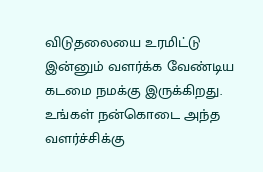விடுதலையை உரமிட்டு இன்னும் வளர்க்க வேண்டிய கடமை நமக்கு இருக்கிறது. உங்கள் நன்கொடை அந்த வளர்ச்சிக்கு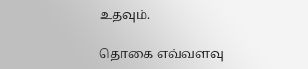உதவும்.

தொகை எவ்வளவு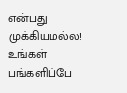என்பது முக்கியமல்ல! உங்கள் பங்களிப்பே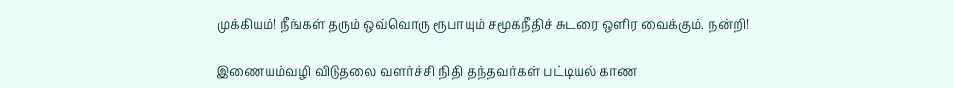முக்கியம்! நீங்கள் தரும் ஒவ்வொரு ரூபாயும் சமூகநீதிச் சுடரை ஒளிர வைக்கும். நன்றி!

இணையம்வழி விடுதலை வளர்ச்சி நிதி தந்தவர்கள் பட்டியல் காண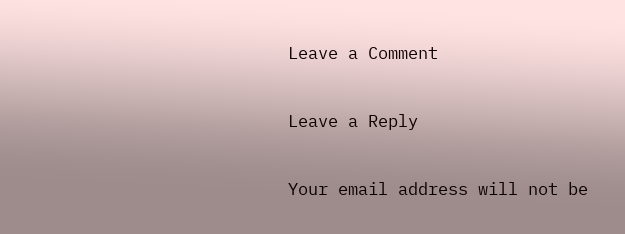Leave a Comment

Leave a Reply

Your email address will not be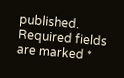published. Required fields are marked *